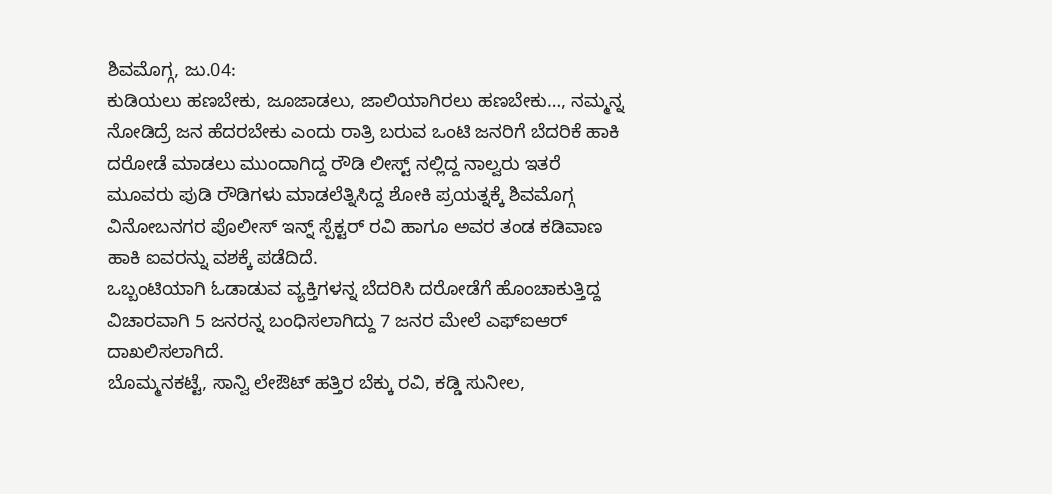ಶಿವಮೊಗ್ಗ, ಜು.04:
ಕುಡಿಯಲು ಹಣಬೇಕು, ಜೂಜಾಡಲು, ಜಾಲಿಯಾಗಿರಲು ಹಣಬೇಕು…, ನಮ್ಮನ್ನ ನೋಡಿದ್ರೆ ಜನ ಹೆದರಬೇಕು ಎಂದು ರಾತ್ರಿ ಬರುವ ಒಂಟಿ ಜನರಿಗೆ ಬೆದರಿಕೆ ಹಾಕಿ ದರೋಡೆ ಮಾಡಲು ಮುಂದಾಗಿದ್ದ ರೌಡಿ ಲೀಸ್ಟ್ ನಲ್ಲಿದ್ದ ನಾಲ್ವರು ಇತರೆ ಮೂವರು ಪುಡಿ ರೌಡಿಗಳು ಮಾಡಲೆತ್ನಿಸಿದ್ದ ಶೋಕಿ ಪ್ರಯತ್ನಕ್ಕೆ ಶಿವಮೊಗ್ಗ ವಿನೋಬನಗರ ಪೊಲೀಸ್ ಇನ್ನ್ ಸ್ಪೆಕ್ಟರ್ ರವಿ ಹಾಗೂ ಅವರ ತಂಡ ಕಡಿವಾಣ ಹಾಕಿ ಐವರನ್ನು ವಶಕ್ಕೆ ಪಡೆದಿದೆ.
ಒಬ್ಬಂಟಿಯಾಗಿ ಓಡಾಡುವ ವ್ಯಕ್ತಿಗಳನ್ನ ಬೆದರಿಸಿ ದರೋಡೆಗೆ ಹೊಂಚಾಕುತ್ತಿದ್ದ ವಿಚಾರವಾಗಿ 5 ಜನರನ್ನ ಬಂಧಿಸಲಾಗಿದ್ದು 7 ಜನರ ಮೇಲೆ ಎಫ್ಐಆರ್ ದಾಖಲಿಸಲಾಗಿದೆ.
ಬೊಮ್ಮನಕಟ್ಟೆ, ಸಾನ್ವಿ ಲೇಔಟ್ ಹತ್ತಿರ ಬೆಕ್ಕು ರವಿ, ಕಡ್ಡಿ ಸುನೀಲ,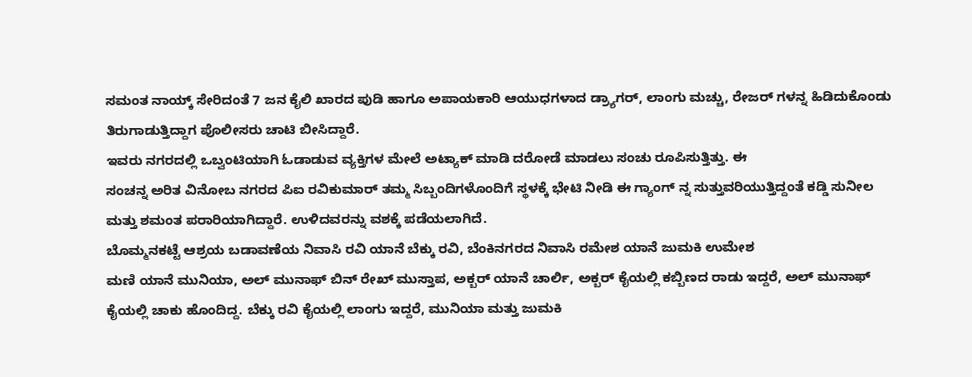ಸಮಂತ ನಾಯ್ಕ್ ಸೇರಿದಂತೆ 7 ಜನ ಕೈಲಿ ಖಾರದ ಪುಡಿ ಹಾಗೂ ಅಪಾಯಕಾರಿ ಆಯುಧಗಳಾದ ಡ್ರ್ಯಾಗರ್, ಲಾಂಗು ಮಚ್ಚು, ರೇಜರ್ ಗಳನ್ನ ಹಿಡಿದುಕೊಂಡು ತಿರುಗಾಡುತ್ತಿದ್ದಾಗ ಪೊಲೀಸರು ಚಾಟಿ ಬೀಸಿದ್ದಾರೆ.
ಇವರು ನಗರದಲ್ಲಿ ಒಬ್ವಂಟಿಯಾಗಿ ಓಡಾಡುವ ವ್ಯಕ್ತಿಗಳ ಮೇಲೆ ಅಟ್ಯಾಕ್ ಮಾಡಿ ದರೋಡೆ ಮಾಡಲು ಸಂಚು ರೂಪಿಸುತ್ತಿತ್ತು. ಈ
ಸಂಚನ್ನ ಅರಿತ ವಿನೋಬ ನಗರದ ಪಿಐ ರವಿಕುಮಾರ್ ತಮ್ಮ ಸಿಬ್ಬಂದಿಗಳೊಂದಿಗೆ ಸ್ಥಳಕ್ಕೆ ಭೇಟಿ ನೀಡಿ ಈ ಗ್ಯಾಂಗ್ ನ್ನ ಸುತ್ತುವರಿಯುತ್ತಿದ್ದಂತೆ ಕಡ್ಡಿ ಸುನೀಲ ಮತ್ತು ಶಮಂತ ಪರಾರಿಯಾಗಿದ್ದಾರೆ. ಉಳಿದವರನ್ನು ವಶಕ್ಕೆ ಪಡೆಯಲಾಗಿದೆ.
ಬೊಮ್ಮನಕಟ್ಟೆ ಆಶ್ರಯ ಬಡಾವಣೆಯ ನಿವಾಸಿ ರವಿ ಯಾನೆ ಬೆಕ್ಕು ರವಿ, ಬೆಂಕಿನಗರದ ನಿವಾಸಿ ರಮೇಶ ಯಾನೆ ಜುಮಕಿ ಉಮೇಶ
ಮಣಿ ಯಾನೆ ಮುನಿಯಾ, ಅಲ್ ಮುನಾಫ್ ಬಿನ್ ರೇಖ್ ಮುಸ್ತಾಪ, ಅಕ್ಬರ್ ಯಾನೆ ಚಾರ್ಲಿ, ಅಕ್ಬರ್ ಕೈಯಲ್ಲಿ ಕಬ್ಬಿಣದ ರಾಡು ಇದ್ದರೆ, ಅಲ್ ಮುನಾಫ್ ಕೈಯಲ್ಲಿ ಚಾಕು ಹೊಂದಿದ್ದ. ಬೆಕ್ಕು ರವಿ ಕೈಯಲ್ಲಿ ಲಾಂಗು ಇದ್ದರೆ, ಮುನಿಯಾ ಮತ್ತು ಜುಮಕಿ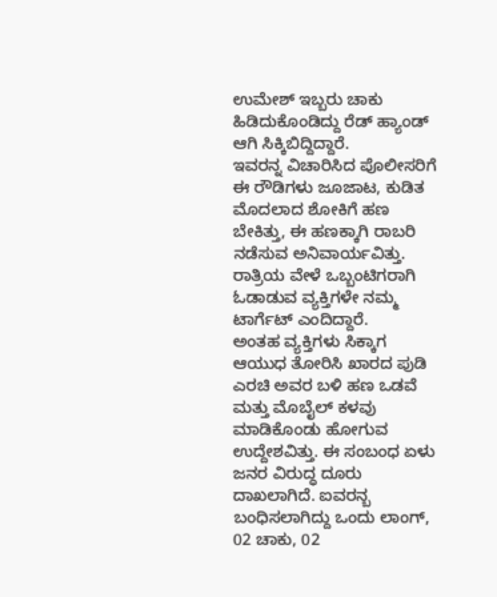ಉಮೇಶ್ ಇಬ್ಬರು ಚಾಕು ಹಿಡಿದುಕೊಂಡಿದ್ದು ರೆಡ್ ಹ್ಯಾಂಡ್ ಆಗಿ ಸಿಕ್ಕಿಬಿದ್ದಿದ್ದಾರೆ.
ಇವರನ್ನ ವಿಚಾರಿಸಿದ ಪೊಲೀಸರಿಗೆ ಈ ರೌಡಿಗಳು ಜೂಜಾಟ, ಕುಡಿತ ಮೊದಲಾದ ಶೋಕಿಗೆ ಹಣ ಬೇಕಿತ್ತು, ಈ ಹಣಕ್ಕಾಗಿ ರಾಬರಿ ನಡೆಸುವ ಅನಿವಾರ್ಯವಿತ್ತು. ರಾತ್ರಿಯ ವೇಳೆ ಒಬ್ಬಂಟಿಗರಾಗಿ ಓಡಾಡುವ ವ್ಯಕ್ತಿಗಳೇ ನಮ್ಮ ಟಾರ್ಗೆಟ್ ಎಂದಿದ್ದಾರೆ.
ಅಂತಹ ವ್ಯಕ್ತಿಗಳು ಸಿಕ್ಕಾಗ ಆಯುಧ ತೋರಿಸಿ ಖಾರದ ಪುಡಿ ಎರಚಿ ಅವರ ಬಳಿ ಹಣ ಒಡವೆ ಮತ್ತು ಮೊಬೈಲ್ ಕಳವು ಮಾಡಿಕೊಂಡು ಹೋಗುವ ಉದ್ದೇಶವಿತ್ತು. ಈ ಸಂಬಂಧ ಏಳು ಜನರ ವಿರುದ್ಧ ದೂರು ದಾಖಲಾಗಿದೆ. ಐವರನ್ಬ ಬಂಧಿಸಲಾಗಿದ್ದು ಒಂದು ಲಾಂಗ್, 02 ಚಾಕು, 02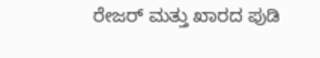ರೇಜರ್ ಮತ್ತು ಖಾರದ ಪುಡಿ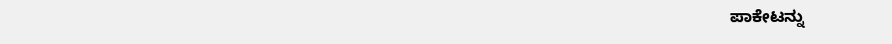ಪಾಕೇಟನ್ನು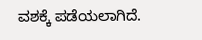ವಶಕ್ಕೆ ಪಡೆಯಲಾಗಿದೆ.